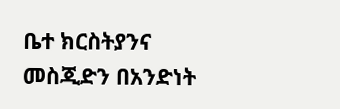ቤተ ክርስትያንና መስጂድን በአንድነት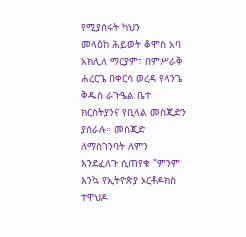የሚያሰሩት ካህን
መላዕከ ሕይወት ቆሞስ አባ አክሊለ ማርያም፣ በምሥራቅ ሐረርጌ በቀርሳ ወረዳ የላንጌ ቅዱስ ራጉዔል ቤተ ክርስትያንና የቢላል መስጂድን ያሰራሉ። መስጂድ ለማስገንባት ለምን እንደፈለጉ ሲጠየቁ "ምንም እንኳ የኢትዮጵያ ኦርቶዶክስ ተዋህዶ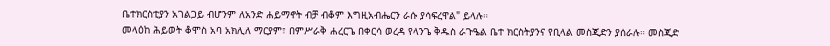ቤተክርስቲያን አገልጋይ ብሆንም ለአንድ ሐይማኖት ብቻ ብቆም እግዚአብሔርን ራሱ ያሳፍረዋል" ይላሉ።
መላዕከ ሕይወት ቆሞስ አባ አክሊለ ማርያም፣ በምሥራቅ ሐረርጌ በቀርሳ ወረዳ የላንጌ ቅዱስ ራጉዔል ቤተ ክርስትያንና የቢላል መስጂድን ያሰራሉ። መስጂድ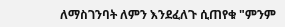ለማስገንባት ለምን እንደፈለጉ ሲጠየቁ "ምንም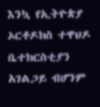እንኳ የኢትዮጵያ ኦርቶዶክስ ተዋህዶ ቤተክርስቲያን አገልጋይ ብሆንም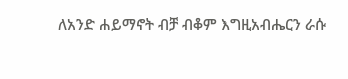ለአንድ ሐይማኖት ብቻ ብቆም እግዚአብሔርን ራሱ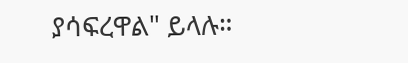ያሳፍረዋል" ይላሉ።